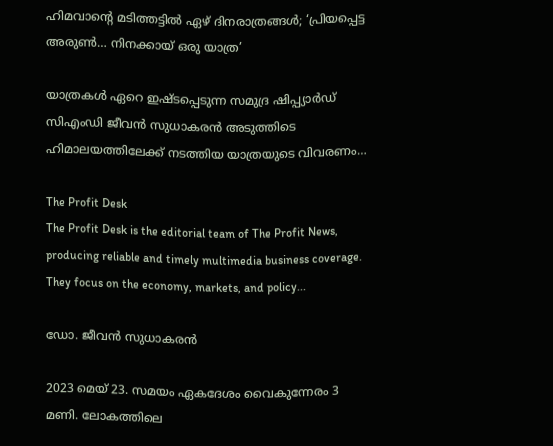ഹിമവാന്റെ മടിത്തട്ടില്‍ ഏഴ് ദിനരാത്രങ്ങള്‍; ‘പ്രിയപ്പെട്ട അരുണ്‍… നിനക്കായ് ഒരു യാത്ര’

യാത്രകള്‍ ഏറെ ഇഷ്ടപ്പെടുന്ന സമുദ്ര ഷിപ്പ്യാര്‍ഡ് സിഎംഡി ജീവന്‍ സുധാകരന്‍ അടുത്തിടെ ഹിമാലയത്തിലേക്ക് നടത്തിയ യാത്രയുടെ വിവരണം…

The Profit Desk
The Profit Desk is the editorial team of The Profit News, producing reliable and timely multimedia business coverage. They focus on the economy, markets, and policy...

ഡോ. ജീവന്‍ സുധാകരന്‍

2023 മെയ് 23. സമയം ഏകദേശം വൈകുന്നേരം 3 മണി. ലോകത്തിലെ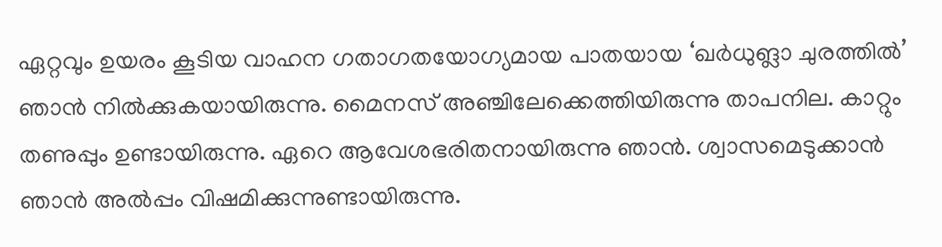ഏറ്റവും ഉയരം കൂടിയ വാഹന ഗതാഗതയോഗ്യമായ പാതയായ ‘ഖര്‍ധുങ്ലാ ചുരത്തില്‍’ ഞാന്‍ നില്‍ക്കുകയായിരുന്നു. മൈനസ് അഞ്ചിലേക്കെത്തിയിരുന്നു താപനില. കാറ്റും തണുപ്പും ഉണ്ടായിരുന്നു. ഏറെ ആവേശഭരിതനായിരുന്നു ഞാന്‍. ശ്വാസമെടുക്കാന്‍ ഞാന്‍ അല്‍പ്പം വിഷമിക്കുന്നുണ്ടായിരുന്നു.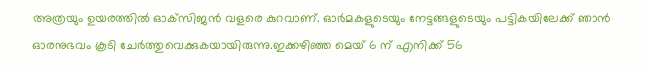അത്രയും ഉയരത്തില്‍ ഓക്‌സിജന്‍ വളരെ കുറവാണ്. ഓര്‍മകളുടെയും നേട്ടങ്ങളുടെയും പട്ടികയിലേക്ക് ഞാന്‍ ഓരനുഭവം കൂടി ചേര്‍ത്തുവെക്കുകയായിരുന്നു.ഇക്കഴിഞ്ഞ മെയ് 6 ന് എനിക്ക് 56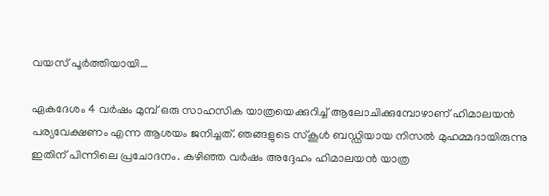വയസ് പൂര്‍ത്തിയായി…

ഏകദേശം 4 വര്‍ഷം മുമ്പ് ഒരു സാഹസിക യാത്രയെക്കുറിച്ച് ആലോചിക്കുമ്പോഴാണ് ഹിമാലയന്‍ പര്യവേക്ഷണം എന്ന ആശയം ജനിച്ചത്. ഞങ്ങളുടെ സ്‌കൂള്‍ ബഡ്ഡിയായ നിസല്‍ മുഹമ്മദായിരുന്നു ഇതിന് പിന്നിലെ പ്രചോദനം. കഴിഞ്ഞ വര്‍ഷം അദ്ദേഹം ഹിമാലയന്‍ യാത്ര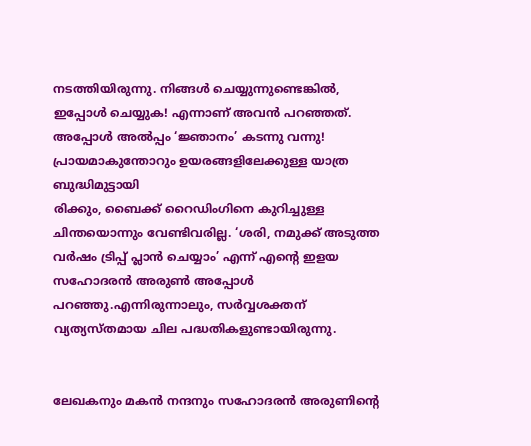നടത്തിയിരുന്നു. നിങ്ങള്‍ ചെയ്യുന്നുണ്ടെങ്കില്‍, ഇപ്പോള്‍ ചെയ്യുക! എന്നാണ് അവന്‍ പറഞ്ഞത്. അപ്പോള്‍ അല്‍പ്പം ‘ജ്ഞാനം’ കടന്നു വന്നു! പ്രായമാകുന്തോറും ഉയരങ്ങളിലേക്കുള്ള യാത്ര ബുദ്ധിമുട്ടായി
രിക്കും, ബൈക്ക് റൈഡിംഗിനെ കുറിച്ചുള്ള ചിന്തയൊന്നും വേണ്ടിവരില്ല. ‘ശരി, നമുക്ക് അടുത്ത വര്‍ഷം ട്രിപ്പ് പ്ലാന്‍ ചെയ്യാം’ എന്ന് എന്റെ ഇളയ സഹോദരന്‍ അരുണ്‍ അപ്പോള്‍ പറഞ്ഞു.എന്നിരുന്നാലും, സര്‍വ്വശക്തന് വ്യത്യസ്തമായ ചില പദ്ധതികളുണ്ടായിരുന്നു.


ലേഖകനും മകന്‍ നന്ദനും സഹോദരന്‍ അരുണിന്റെ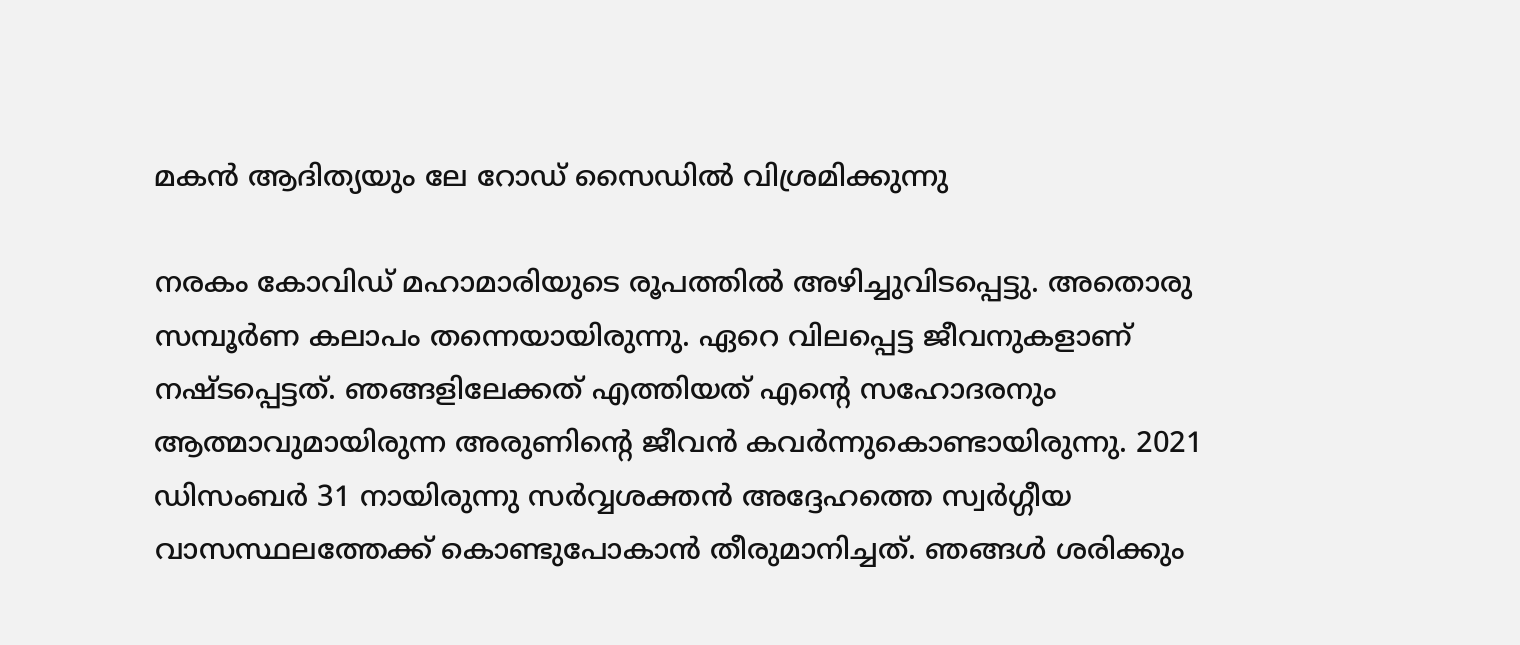മകന്‍ ആദിത്യയും ലേ റോഡ് സൈഡില്‍ വിശ്രമിക്കുന്നു

നരകം കോവിഡ് മഹാമാരിയുടെ രൂപത്തില്‍ അഴിച്ചുവിടപ്പെട്ടു. അതൊരു സമ്പൂര്‍ണ കലാപം തന്നെയായിരുന്നു. ഏറെ വിലപ്പെട്ട ജീവനുകളാണ് നഷ്ടപ്പെട്ടത്. ഞങ്ങളിലേക്കത് എത്തിയത് എന്റെ സഹോദരനും ആത്മാവുമായിരുന്ന അരുണിന്റെ ജീവന്‍ കവര്‍ന്നുകൊണ്ടായിരുന്നു. 2021 ഡിസംബര്‍ 31 നായിരുന്നു സര്‍വ്വശക്തന്‍ അദ്ദേഹത്തെ സ്വര്‍ഗ്ഗീയ വാസസ്ഥലത്തേക്ക് കൊണ്ടുപോകാന്‍ തീരുമാനിച്ചത്. ഞങ്ങള്‍ ശരിക്കും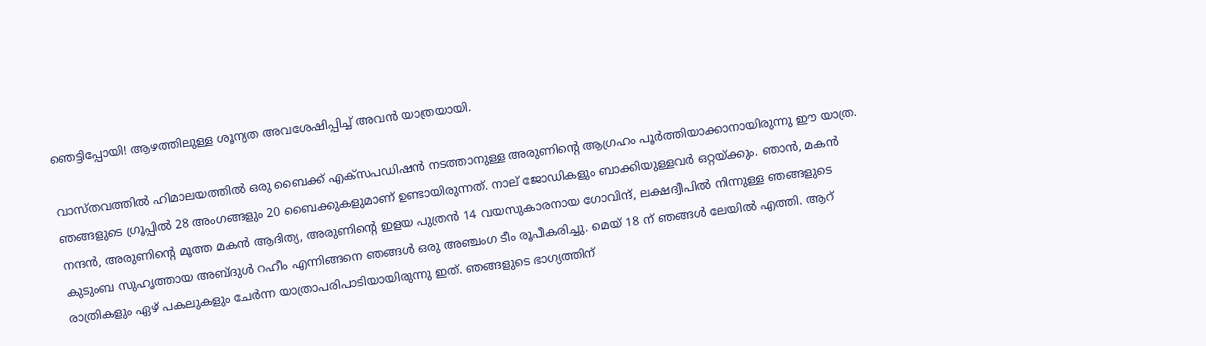ഞെട്ടിപ്പോയി! ആഴത്തിലുള്ള ശൂന്യത അവശേഷിപ്പിച്ച് അവന്‍ യാത്രയായി.

വാസ്തവത്തില്‍ ഹിമാലയത്തില്‍ ഒരു ബൈക്ക് എക്‌സപഡിഷന്‍ നടത്താനുള്ള അരുണിന്റെ ആഗ്രഹം പൂര്‍ത്തിയാക്കാനായിരുന്നു ഈ യാത്ര. ഞങ്ങളുടെ ഗ്രൂപ്പില്‍ 28 അംഗങ്ങളും 20 ബൈക്കുകളുമാണ് ഉണ്ടായിരുന്നത്. നാല് ജോഡികളും ബാക്കിയുള്ളവര്‍ ഒറ്റയ്ക്കും. ഞാന്‍, മകന്‍ നന്ദന്‍, അരുണിന്റെ മൂത്ത മകന്‍ ആദിത്യ, അരുണിന്റെ ഇളയ പുത്രന്‍ 14 വയസുകാരനായ ഗോവിന്ദ്, ലക്ഷദ്വീപില്‍ നിന്നുള്ള ഞങ്ങളുടെ കുടുംബ സുഹൃത്തായ അബ്ദുള്‍ റഹീം എന്നിങ്ങനെ ഞങ്ങള്‍ ഒരു അഞ്ചംഗ ടീം രൂപീകരിച്ചു. മെയ് 18 ന് ഞങ്ങള്‍ ലേയില്‍ എത്തി. ആറ് രാത്രികളും ഏഴ് പകലുകളും ചേര്‍ന്ന യാത്രാപരിപാടിയായിരുന്നു ഇത്. ഞങ്ങളുടെ ഭാഗ്യത്തിന്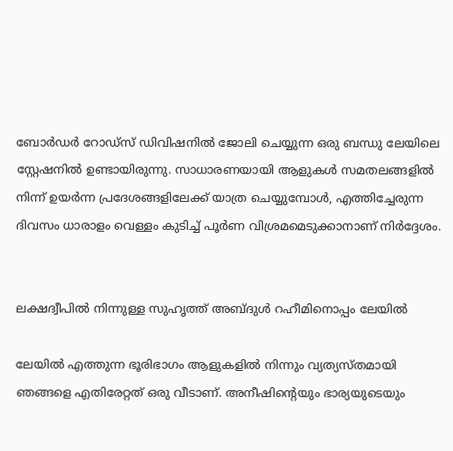ബോര്‍ഡര്‍ റോഡ്‌സ് ഡിവിഷനില്‍ ജോലി ചെയ്യുന്ന ഒരു ബന്ധു ലേയിലെ സ്റ്റേഷനില്‍ ഉണ്ടായിരുന്നു. സാധാരണയായി ആളുകള്‍ സമതലങ്ങളില്‍ നിന്ന് ഉയര്‍ന്ന പ്രദേശങ്ങളിലേക്ക് യാത്ര ചെയ്യുമ്പോള്‍, എത്തിച്ചേരുന്ന ദിവസം ധാരാളം വെള്ളം കുടിച്ച് പൂര്‍ണ വിശ്രമമെടുക്കാനാണ് നിര്‍ദ്ദേശം.


ലക്ഷദ്വീപില്‍ നിന്നുള്ള സുഹൃത്ത് അബ്ദുള്‍ റഹീമിനൊപ്പം ലേയില്‍

ലേയില്‍ എത്തുന്ന ഭൂരിഭാഗം ആളുകളില്‍ നിന്നും വ്യത്യസ്തമായി ഞങ്ങളെ എതിരേറ്റത് ഒരു വീടാണ്. അനീഷിന്റെയും ഭാര്യയുടെയും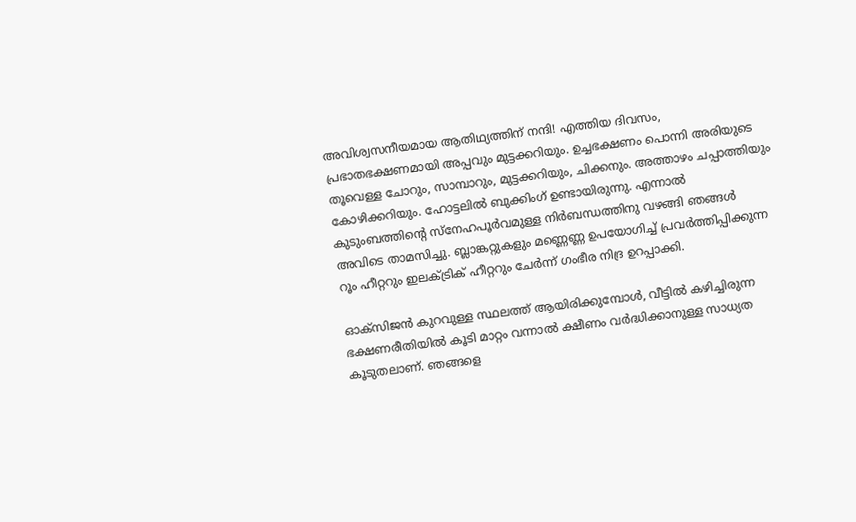അവിശ്വസനീയമായ ആതിഥ്യത്തിന് നന്ദി! എത്തിയ ദിവസം, പ്രഭാതഭക്ഷണമായി അപ്പവും മുട്ടക്കറിയും. ഉച്ചഭക്ഷണം പൊന്നി അരിയുടെ തൂവെള്ള ചോറും, സാമ്പാറും, മുട്ടക്കറിയും, ചിക്കനും. അത്താഴം ചപ്പാത്തിയും കോഴിക്കറിയും. ഹോട്ടലില്‍ ബുക്കിംഗ് ഉണ്ടായിരുന്നു. എന്നാല്‍ കുടുംബത്തിന്റെ സ്‌നേഹപൂര്‍വമുള്ള നിര്‍ബന്ധത്തിനു വഴങ്ങി ഞങ്ങള്‍ അവിടെ താമസിച്ചു. ബ്ലാങ്കറ്റുകളും മണ്ണെണ്ണ ഉപയോഗിച്ച് പ്രവര്‍ത്തിപ്പിക്കുന്ന റൂം ഹീറ്ററും ഇലക്ട്രിക് ഹീറ്ററും ചേര്‍ന്ന് ഗംഭീര നിദ്ര ഉറപ്പാക്കി.

ഓക്‌സിജന്‍ കുറവുള്ള സ്ഥലത്ത് ആയിരിക്കുമ്പോള്‍, വീട്ടില്‍ കഴിച്ചിരുന്ന ഭക്ഷണരീതിയില്‍ കൂടി മാറ്റം വന്നാല്‍ ക്ഷീണം വര്‍ദ്ധിക്കാനുള്ള സാധ്യത കൂടുതലാണ്. ഞങ്ങളെ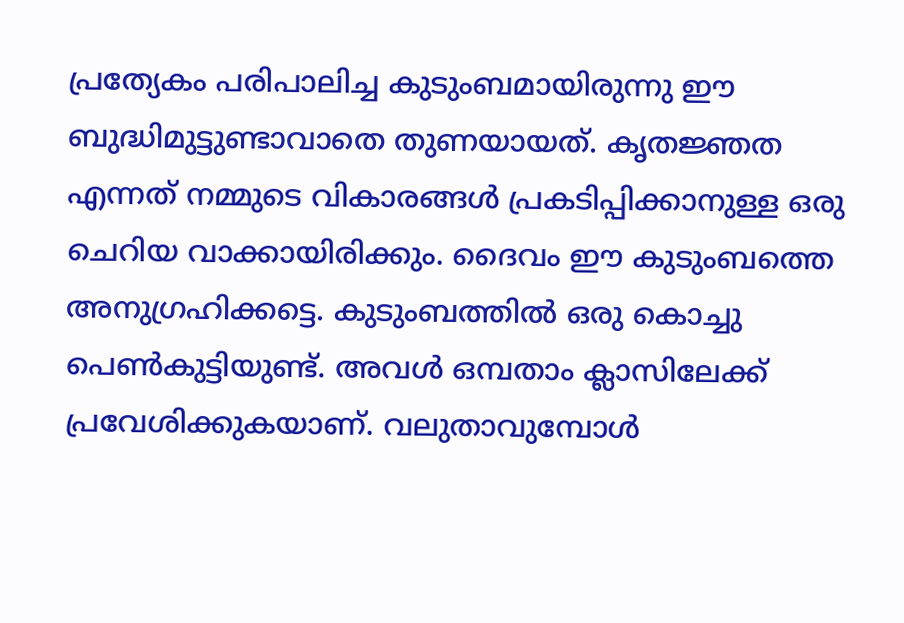പ്രത്യേകം പരിപാലിച്ച കുടുംബമായിരുന്നു ഈ ബുദ്ധിമുട്ടുണ്ടാവാതെ തുണയായത്. കൃതജ്ഞത എന്നത് നമ്മുടെ വികാരങ്ങള്‍ പ്രകടിപ്പിക്കാനുള്ള ഒരു ചെറിയ വാക്കായിരിക്കും. ദൈവം ഈ കുടുംബത്തെ അനുഗ്രഹിക്കട്ടെ. കുടുംബത്തില്‍ ഒരു കൊച്ചു പെണ്‍കുട്ടിയുണ്ട്. അവള്‍ ഒമ്പതാം ക്ലാസിലേക്ക് പ്രവേശിക്കുകയാണ്. വലുതാവുമ്പോള്‍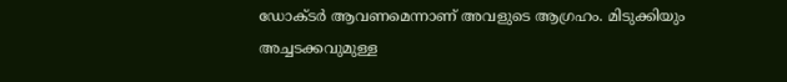ഡോക്ടര്‍ ആവണമെന്നാണ് അവളുടെ ആഗ്രഹം. മിടുക്കിയും അച്ചടക്കവുമുള്ള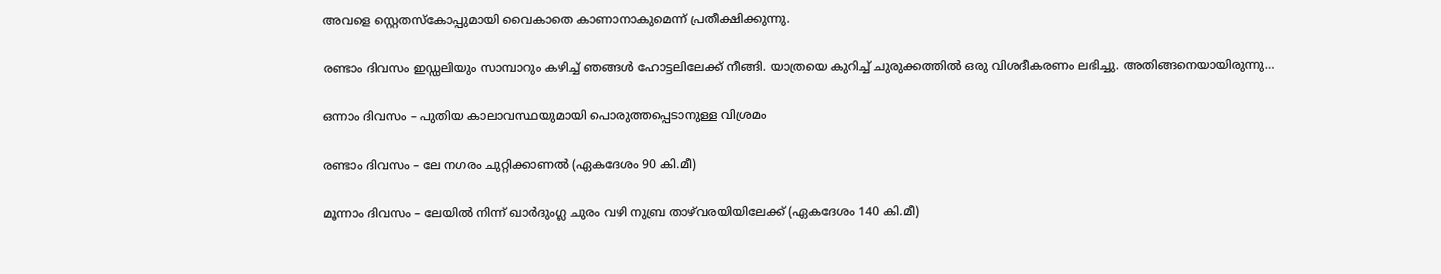അവളെ സ്റ്റെതസ്‌കോപ്പുമായി വൈകാതെ കാണാനാകുമെന്ന് പ്രതീക്ഷിക്കുന്നു.

രണ്ടാം ദിവസം ഇഡ്ഡലിയും സാമ്പാറും കഴിച്ച് ഞങ്ങള്‍ ഹോട്ടലിലേക്ക് നീങ്ങി. യാത്രയെ കുറിച്ച് ചുരുക്കത്തില്‍ ഒരു വിശദീകരണം ലഭിച്ചു. അതിങ്ങനെയായിരുന്നു…

ഒന്നാം ദിവസം – പുതിയ കാലാവസ്ഥയുമായി പൊരുത്തപ്പെടാനുള്ള വിശ്രമം

രണ്ടാം ദിവസം – ലേ നഗരം ചുറ്റിക്കാണല്‍ (ഏകദേശം 90 കി.മീ)

മൂന്നാം ദിവസം – ലേയില്‍ നിന്ന് ഖാര്‍ദുംഗ്ല ചുരം വഴി നുബ്ര താഴ്‌വരയിയിലേക്ക് (ഏകദേശം 140 കി.മീ)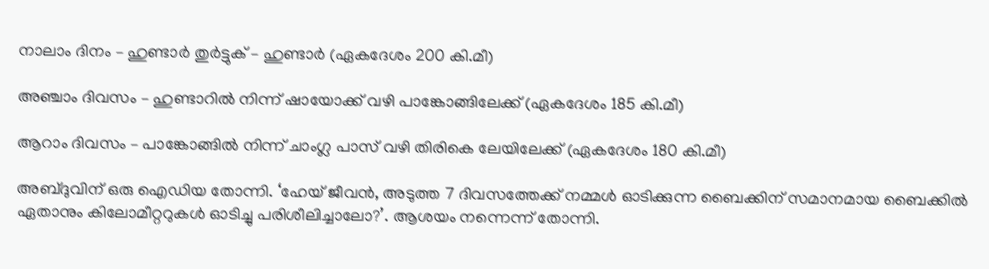നാലാം ദിനം – ഹുണ്ടാര്‍ തുര്‍ട്ടുക് – ഹുണ്ടാര്‍ (ഏകദേശം 200 കി.മീ)

അഞ്ചാം ദിവസം – ഹുണ്ടാറില്‍ നിന്ന് ഷായോക്ക് വഴി പാങ്കോങ്ങിലേക്ക് (ഏകദേശം 185 കി.മീ)

ആറാം ദിവസം – പാങ്കോങ്ങില്‍ നിന്ന് ചാംഗ്ല പാസ് വഴി തിരികെ ലേയിലേക്ക് (ഏകദേശം 180 കി.മീ)

അബ്ദുവിന് ഒരു ഐഡിയ തോന്നി. ‘ഹേയ് ജീവന്‍, അടുത്ത 7 ദിവസത്തേക്ക് നമ്മള്‍ ഓടിക്കുന്ന ബൈക്കിന് സമാനമായ ബൈക്കില്‍ ഏതാനും കിലോമീറ്ററുകള്‍ ഓടിച്ചു പരിശീലിച്ചാലോ?’. ആശയം നന്നെന്ന് തോന്നി.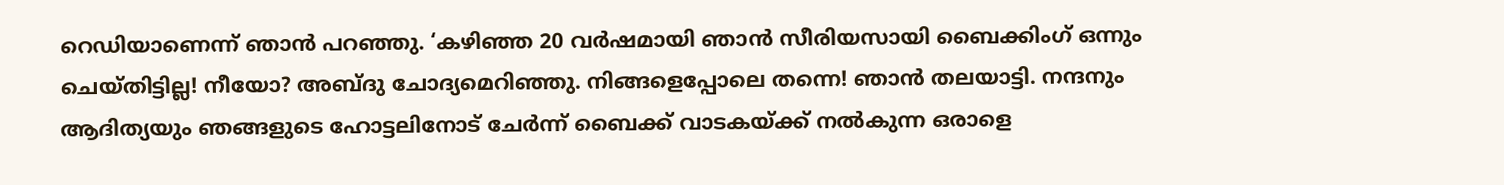റെഡിയാണെന്ന് ഞാന്‍ പറഞ്ഞു. ‘കഴിഞ്ഞ 20 വര്‍ഷമായി ഞാന്‍ സീരിയസായി ബൈക്കിംഗ് ഒന്നും ചെയ്തിട്ടില്ല! നീയോ? അബ്ദു ചോദ്യമെറിഞ്ഞു. നിങ്ങളെപ്പോലെ തന്നെ! ഞാന്‍ തലയാട്ടി. നന്ദനും ആദിത്യയും ഞങ്ങളുടെ ഹോട്ടലിനോട് ചേര്‍ന്ന് ബൈക്ക് വാടകയ്ക്ക് നല്‍കുന്ന ഒരാളെ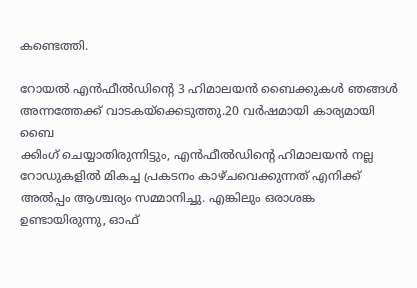കണ്ടെത്തി.

റോയല്‍ എന്‍ഫീല്‍ഡിന്റെ 3 ഹിമാലയന്‍ ബൈക്കുകള്‍ ഞങ്ങള്‍ അന്നത്തേക്ക് വാടകയ്‌ക്കെടുത്തു.20 വര്‍ഷമായി കാര്യമായി ബൈ
ക്കിംഗ് ചെയ്യാതിരുന്നിട്ടും, എന്‍ഫീല്‍ഡിന്റെ ഹിമാലയന്‍ നല്ല റോഡുകളില്‍ മികച്ച പ്രകടനം കാഴ്ചവെക്കുന്നത് എനിക്ക് അല്‍പ്പം ആശ്ചര്യം സമ്മാനിച്ചു. എങ്കിലും ഒരാശങ്ക ഉണ്ടായിരുന്നു, ഓഫ്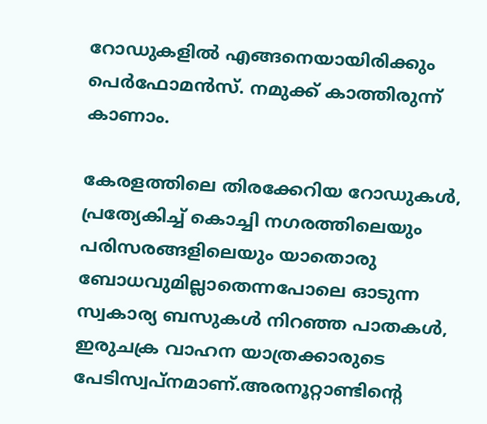റോഡുകളില്‍ എങ്ങനെയായിരിക്കും പെര്‍ഫോമന്‍സ്. നമുക്ക് കാത്തിരുന്ന് കാണാം.

കേരളത്തിലെ തിരക്കേറിയ റോഡുകള്‍, പ്രത്യേകിച്ച് കൊച്ചി നഗരത്തിലെയും പരിസരങ്ങളിലെയും യാതൊരു ബോധവുമില്ലാതെന്നപോലെ ഓടുന്ന സ്വകാര്യ ബസുകള്‍ നിറഞ്ഞ പാതകള്‍, ഇരുചക്ര വാഹന യാത്രക്കാരുടെ പേടിസ്വപ്നമാണ്.അരനൂറ്റാണ്ടിന്റെ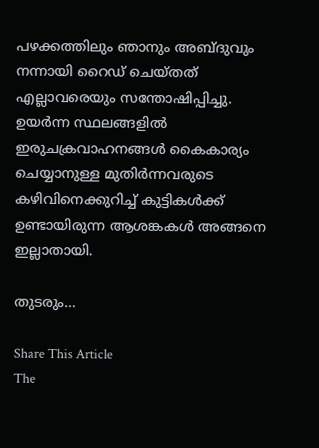പഴക്കത്തിലും ഞാനും അബ്ദുവും നന്നായി റൈഡ് ചെയ്തത് എല്ലാവരെയും സന്തോഷിപ്പിച്ചു. ഉയര്‍ന്ന സ്ഥലങ്ങളില്‍ ഇരുചക്രവാഹനങ്ങള്‍ കൈകാര്യം ചെയ്യാനുള്ള മുതിര്‍ന്നവരുടെ കഴിവിനെക്കുറിച്ച് കുട്ടികള്‍ക്ക് ഉണ്ടായിരുന്ന ആശങ്കകള്‍ അങ്ങനെ ഇല്ലാതായി.

തുടരും…

Share This Article
The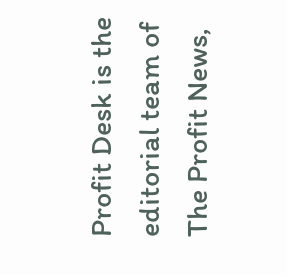Profit Desk is the editorial team of The Profit News,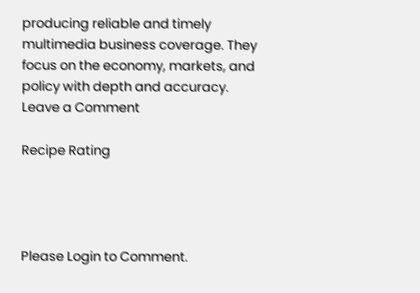producing reliable and timely multimedia business coverage. They focus on the economy, markets, and policy with depth and accuracy.
Leave a Comment

Recipe Rating




Please Login to Comment.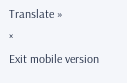Translate »
×
Exit mobile version